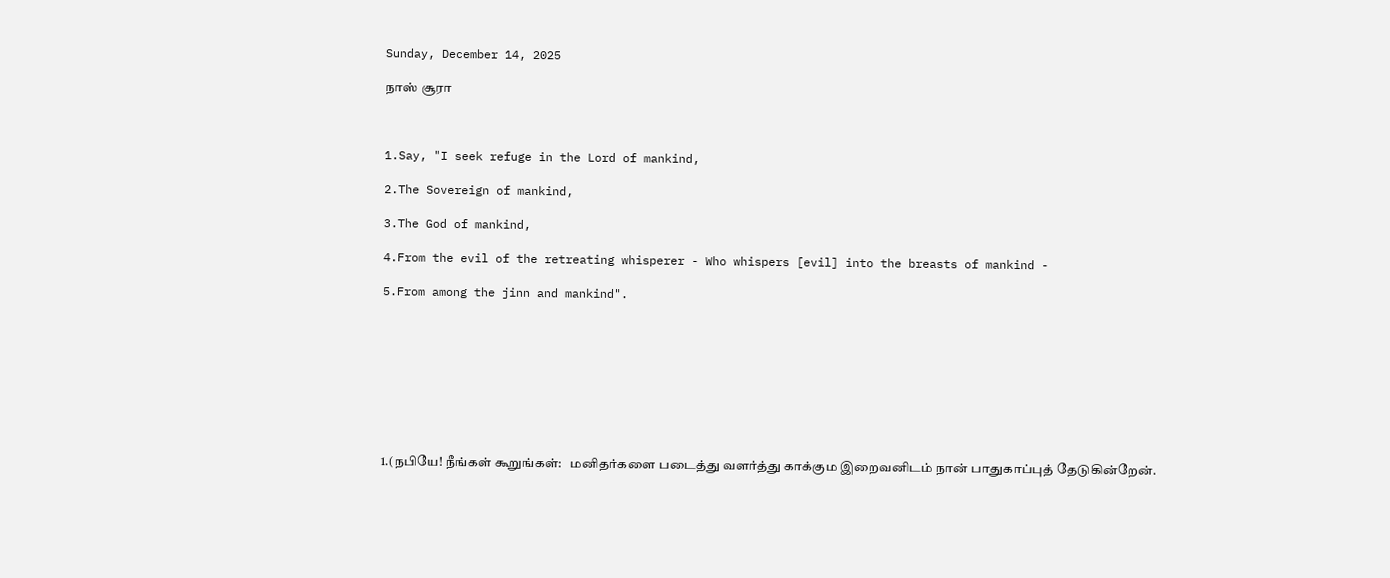Sunday, December 14, 2025

நாஸ் சூரா



1.Say, "I seek refuge in the Lord of mankind,

2.The Sovereign of mankind,

3.The God of mankind,

4.From the evil of the retreating whisperer - Who whispers [evil] into the breasts of mankind -

5.From among the jinn and mankind".









1.(நபியே! நீங்கள் கூறுங்கள்:   மனிதர்களை படைத்து வளர்த்து காக்கும இறைவனிடம் நான் பாதுகாப்புத் தேடுகின்றேன்.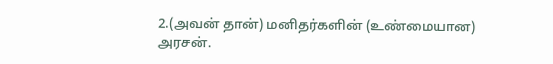2.(அவன் தான்) மனிதர்களின் (உண்மையான) அரசன்.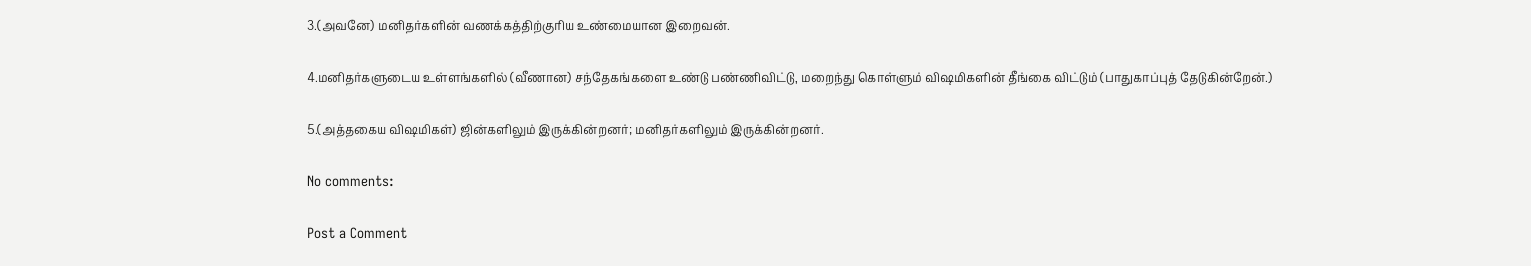3.(அவனே) மனிதர்களின் வணக்கத்திற்குரிய உண்மையான இறைவன்.

4.மனிதர்களுடைய உள்ளங்களில் (வீணான) சந்தேகங்களை உண்டு பண்ணிவிட்டு, மறைந்து கொள்ளும் விஷமிகளின் தீங்கை விட்டும் (பாதுகாப்புத் தேடுகின்றேன்.)

5.(அத்தகைய விஷமிகள்) ஜின்களிலும் இருக்கின்றனர்; மனிதர்களிலும் இருக்கின்றனர்.

No comments:

Post a Comment